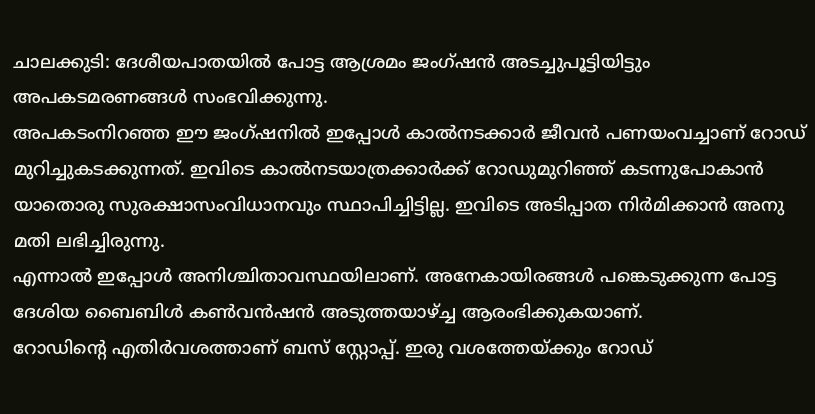ചാലക്കുടി: ദേശീയപാതയിൽ പോട്ട ആശ്രമം ജംഗ്ഷൻ അടച്ചുപൂട്ടിയിട്ടും അപകടമരണങ്ങൾ സംഭവിക്കുന്നു.
അപകടംനിറഞ്ഞ ഈ ജംഗ്ഷനിൽ ഇപ്പോൾ കാൽനടക്കാർ ജീവൻ പണയംവച്ചാണ് റോഡ് മുറിച്ചുകടക്കുന്നത്. ഇവിടെ കാൽനടയാത്രക്കാർക്ക് റോഡുമുറിഞ്ഞ് കടന്നുപോകാൻ യാതൊരു സുരക്ഷാസംവിധാനവും സ്ഥാപിച്ചിട്ടില്ല. ഇവിടെ അടിപ്പാത നിർമിക്കാൻ അനു മതി ലഭിച്ചിരുന്നു.
എന്നാൽ ഇപ്പോൾ അനിശ്ചിതാവസ്ഥയിലാണ്. അനേകായിരങ്ങൾ പങ്കെടുക്കുന്ന പോട്ട ദേശിയ ബൈബിൾ കൺവൻഷൻ അടുത്തയാഴ്ച്ച ആരംഭിക്കുകയാണ്.
റോഡിന്റെ എതിർവശത്താണ് ബസ് സ്റ്റോപ്പ്. ഇരു വശത്തേയ്ക്കും റോഡ്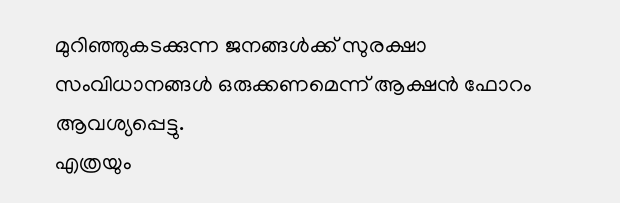മുറിഞ്ഞുകടക്കുന്ന ജനങ്ങൾക്ക് സുരക്ഷാ സംവിധാനങ്ങൾ ഒരുക്കണമെന്ന് ആക്ഷൻ ഫോറം ആവശ്യപ്പെട്ടു.
എത്രയും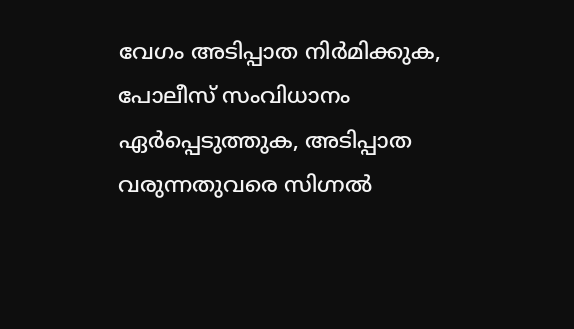വേഗം അടിപ്പാത നിർമിക്കുക, പോലീസ് സംവിധാനം ഏർപ്പെടുത്തുക, അടിപ്പാത വരുന്നതുവരെ സിഗ്നൽ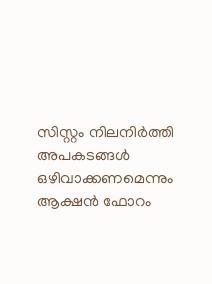സിസ്റ്റം നിലനിർത്തി അപകടങ്ങൾ ഒഴിവാക്കണമെന്നും ആക്ഷൻ ഫോറം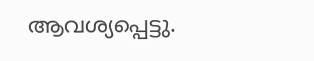ആവശ്യപ്പെട്ടു.